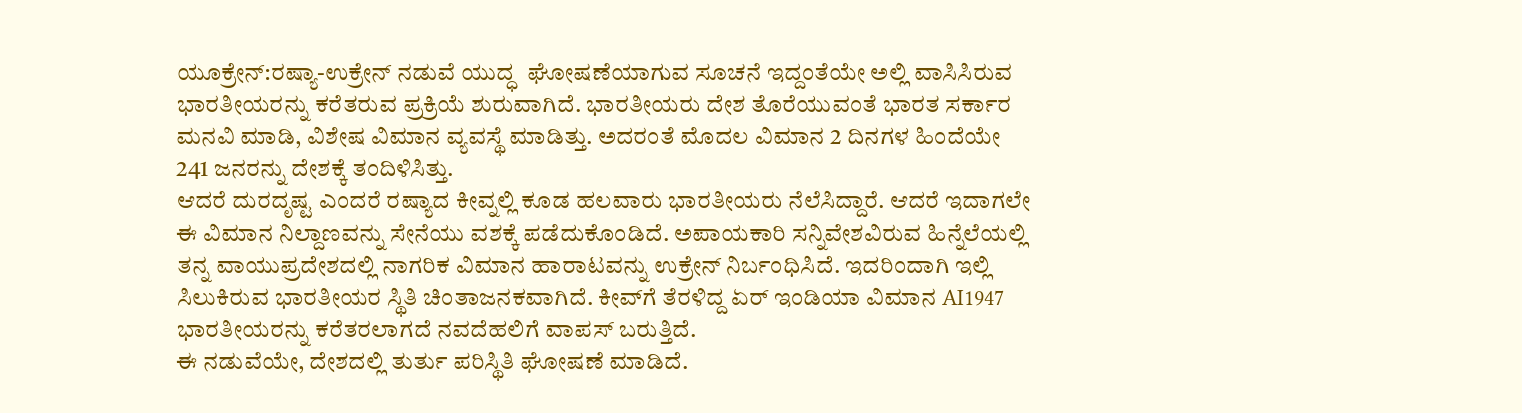ಯೂಕ್ರೇನ್:ರಷ್ಯಾ-ಉಕ್ರೇನ್ ನಡುವೆ ಯುದ್ಧ  ಘೋಷಣೆಯಾಗುವ ಸೂಚನೆ ಇದ್ದಂತೆಯೇ ಅಲ್ಲಿ ವಾಸಿಸಿರುವ ಭಾರತೀಯರನ್ನು ಕರೆತರುವ ಪ್ರಕ್ರಿಯೆ ಶುರುವಾಗಿದೆ. ಭಾರತೀಯರು ದೇಶ ತೊರೆಯುವಂತೆ ಭಾರತ ಸರ್ಕಾರ ಮನವಿ ಮಾಡಿ, ವಿಶೇಷ ವಿಮಾನ ವ್ಯವಸ್ಥೆ ಮಾಡಿತ್ತು. ಅದರಂತೆ ಮೊದಲ ವಿಮಾನ 2 ದಿನಗಳ ಹಿಂದೆಯೇ 241 ಜನರನ್ನು ದೇಶಕ್ಕೆ ತಂದಿಳಿಸಿತ್ತು.
ಆದರೆ ದುರದೃಷ್ಟ ಎಂದರೆ ರಷ್ಯಾದ ಕೀವ್ನಲ್ಲಿ ಕೂಡ ಹಲವಾರು ಭಾರತೀಯರು ನೆಲೆಸಿದ್ದಾರೆ. ಆದರೆ ಇದಾಗಲೇ ಈ ವಿಮಾನ ನಿಲ್ದಾಣವನ್ನು ಸೇನೆಯು ವಶಕ್ಕೆ ಪಡೆದುಕೊಂಡಿದೆ. ಅಪಾಯಕಾರಿ ಸನ್ನಿವೇಶವಿರುವ ಹಿನ್ನೆಲೆಯಲ್ಲಿ ತನ್ನ ವಾಯುಪ್ರದೇಶದಲ್ಲಿ ನಾಗರಿಕ ವಿಮಾನ ಹಾರಾಟವನ್ನು ಉಕ್ರೇನ್‌ ನಿರ್ಬಂಧಿಸಿದೆ. ಇದರಿಂದಾಗಿ ಇಲ್ಲಿ ಸಿಲುಕಿರುವ ಭಾರತೀಯರ ಸ್ಥಿತಿ ಚಿಂತಾಜನಕವಾಗಿದೆ. ಕೀವ್‌ಗೆ ತೆರಳಿದ್ದ ಏರ್‌ ಇಂಡಿಯಾ ವಿಮಾನ AI1947 ಭಾರತೀಯರನ್ನು ಕರೆತರಲಾಗದೆ ನವದೆಹಲಿಗೆ ವಾಪಸ್ ಬರುತ್ತಿದೆ.
ಈ ನಡುವೆಯೇ, ದೇಶದಲ್ಲಿ ತುರ್ತು ಪರಿಸ್ಥಿತಿ ಘೋಷಣೆ ಮಾಡಿದೆ.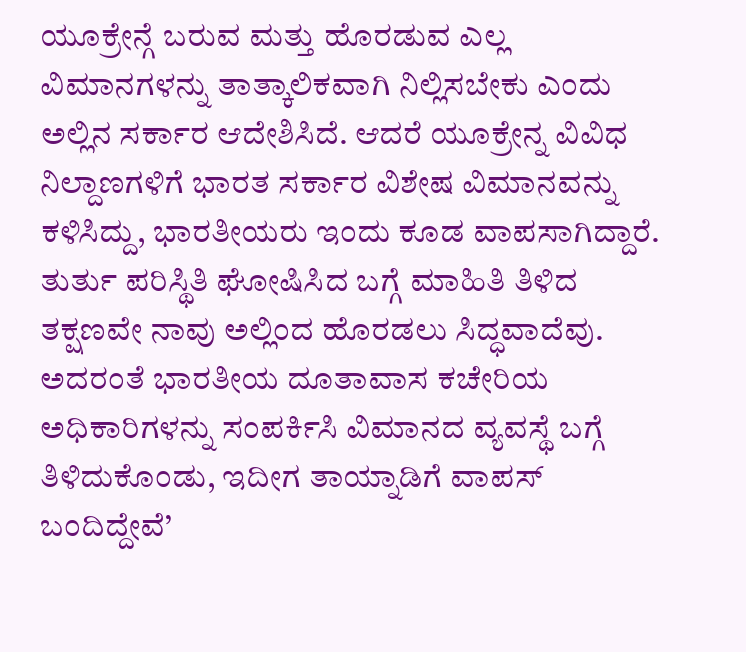ಯೂಕ್ರೇನ್ಗೆ ಬರುವ ಮತ್ತು ಹೊರಡುವ ಎಲ್ಲ ವಿಮಾನಗಳನ್ನು ತಾತ್ಕಾಲಿಕವಾಗಿ ನಿಲ್ಲಿಸಬೇಕು ಎಂದು ಅಲ್ಲಿನ ಸರ್ಕಾರ ಆದೇಶಿಸಿದೆ. ಆದರೆ ಯೂಕ್ರೇನ್ನ ವಿವಿಧ ನಿಲ್ದಾಣಗಳಿಗೆ ಭಾರತ ಸರ್ಕಾರ ವಿಶೇಷ ವಿಮಾನವನ್ನು ಕಳಿಸಿದ್ದು, ಭಾರತೀಯರು ಇಂದು ಕೂಡ ವಾಪಸಾಗಿದ್ದಾರೆ. ತುರ್ತು ಪರಿಸ್ಥಿತಿ ಘೋಷಿಸಿದ ಬಗ್ಗೆ ಮಾಹಿತಿ ತಿಳಿದ ತಕ್ಷಣವೇ ನಾವು ಅಲ್ಲಿಂದ ಹೊರಡಲು ಸಿದ್ಧವಾದೆವು. ಅದರಂತೆ ಭಾರತೀಯ ದೂತಾವಾಸ ಕಚೇರಿಯ ಅಧಿಕಾರಿಗಳನ್ನು ಸಂಪರ್ಕಿಸಿ ವಿಮಾನದ ವ್ಯವಸ್ಥೆ ಬಗ್ಗೆ ತಿಳಿದುಕೊಂಡು, ಇದೀಗ ತಾಯ್ನಾಡಿಗೆ ವಾಪಸ್ ಬಂದಿದ್ದೇವೆ’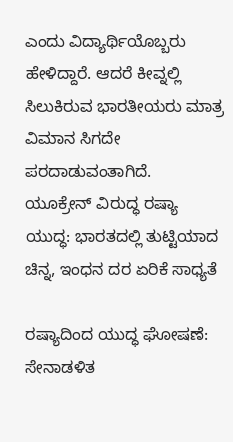ಎಂದು ವಿದ್ಯಾರ್ಥಿಯೊಬ್ಬರು ಹೇಳಿದ್ದಾರೆ. ಆದರೆ ಕೀವ್ನಲ್ಲಿ ಸಿಲುಕಿರುವ ಭಾರತೀಯರು ಮಾತ್ರ ವಿಮಾನ ಸಿಗದೇ ಪರದಾಡುವಂತಾಗಿದೆ.
ಯೂಕ್ರೇನ್ ವಿರುದ್ಧ ರಷ್ಯಾ ಯುದ್ಧ: ಭಾರತದಲ್ಲಿ ತುಟ್ಟಿಯಾದ ಚಿನ್ನ, ಇಂಧನ ದರ ಏರಿಕೆ ಸಾಧ್ಯತೆ

ರಷ್ಯಾದಿಂದ ಯುದ್ಧ ಘೋಷಣೆ: ಸೇನಾಡಳಿತ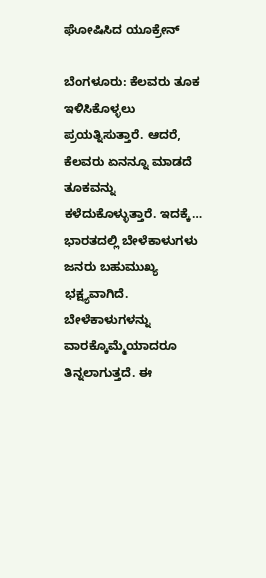ಘೋಷಿಸಿದ ಯೂಕ್ರೇನ್

ಬೆಂಗಳೂರು: ಕೆಲವರು ತೂಕ ಇಳಿಸಿಕೊಳ್ಳಲು ಪ್ರಯತ್ನಿಸುತ್ತಾರೆ. ಆದರೆ, ಕೆಲವರು ಏನನ್ನೂ ಮಾಡದೆ ತೂಕವನ್ನು ಕಳೆದುಕೊಳ್ಳುತ್ತಾರೆ. ಇದಕ್ಕೆ…
ಭಾರತದಲ್ಲಿ ಬೇಳೆಕಾಳುಗಳು ಜನರು ಬಹುಮುಖ್ಯ ಭಕ್ಷ್ಯವಾಗಿದೆ. ಬೇಳೆಕಾಳುಗಳನ್ನು ವಾರಕ್ಕೊಮ್ಮೆಯಾದರೂ ತಿನ್ನಲಾಗುತ್ತದೆ. ಈ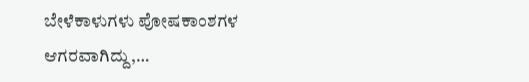ಬೇಳೆಕಾಳುಗಳು ಪೋಷಕಾಂಶಗಳ ಆಗರವಾಗಿದ್ದು,…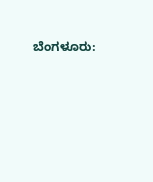ಬೆಂಗಳೂರು: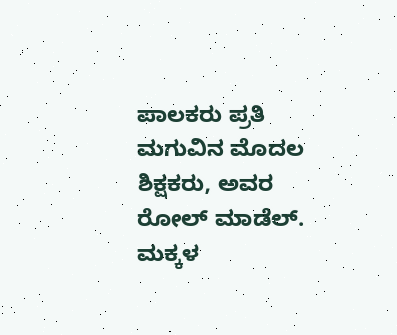ಪಾಲಕರು ಪ್ರತಿ ಮಗುವಿನ ಮೊದಲ ಶಿಕ್ಷಕರು, ಅವರ ರೋಲ್ ಮಾಡೆಲ್. ಮಕ್ಕಳ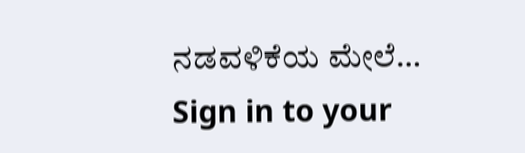ನಡವಳಿಕೆಯ ಮೇಲೆ…
Sign in to your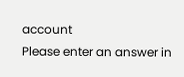account
Please enter an answer in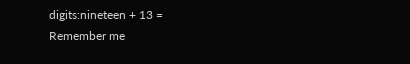digits:nineteen + 13 =
Remember me